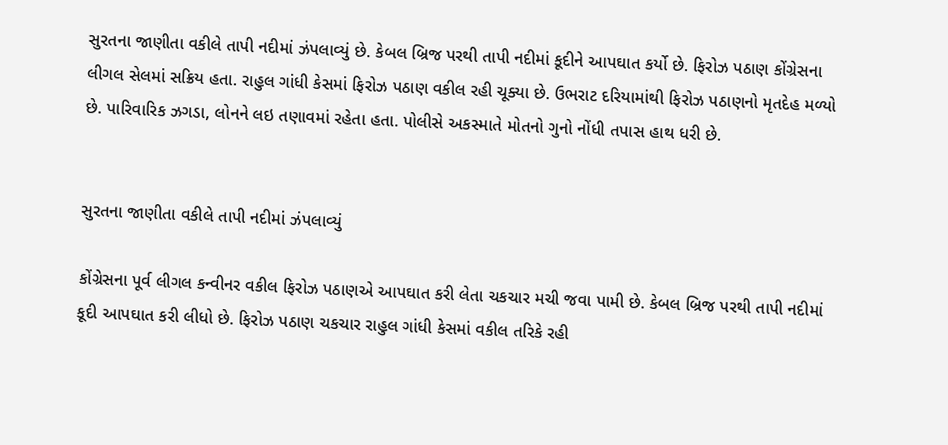સુરતના જાણીતા વકીલે તાપી નદીમાં ઝંપલાવ્યું છે. કેબલ બ્રિજ પરથી તાપી નદીમાં કૂદીને આપઘાત કર્યો છે. ફિરોઝ પઠાણ કોંગ્રેસના લીગલ સેલમાં સક્રિય હતા. રાહુલ ગાંધી કેસમાં ફિરોઝ પઠાણ વકીલ રહી ચૂક્યા છે. ઉભરાટ દરિયામાંથી ફિરોઝ પઠાણનો મૃતદેહ મળ્યો છે. પારિવારિક ઝગડા, લોનને લઇ તણાવમાં રહેતા હતા. પોલીસે અકસ્માતે મોતનો ગુનો નોંધી તપાસ હાથ ધરી છે.


સુરતના જાણીતા વકીલે તાપી નદીમાં ઝંપલાવ્યું

કોંગ્રેસના પૂર્વ લીગલ કન્વીનર વકીલ ફિરોઝ પઠાણએ આપઘાત કરી લેતા ચકચાર મચી જવા પામી છે. કેબલ બ્રિજ પરથી તાપી નદીમાં કૂદી આપઘાત કરી લીધો છે. ફિરોઝ પઠાણ ચકચાર રાહુલ ગાંધી કેસમાં વકીલ તરિકે રહી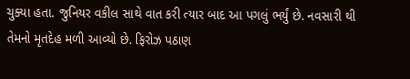ચુક્યા હતા. જુનિયર વકીલ સાથે વાત કરી ત્યાર બાદ આ પગલું ભર્યું છે. નવસારી થી તેમનો મૃતદેહ મળી આવ્યો છે. ફિરોઝ પઠાણ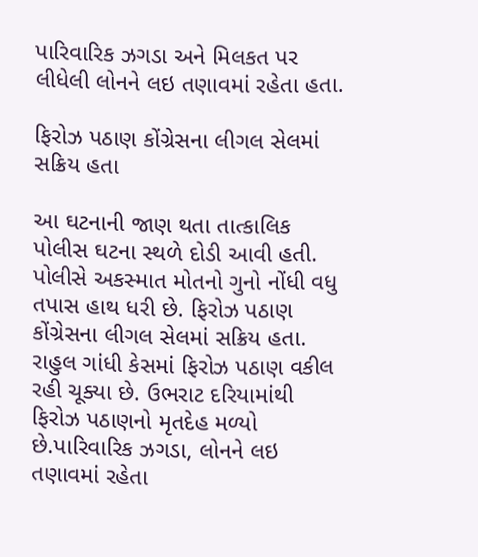પારિવારિક ઝગડા અને મિલકત પર લીધેલી લોનને લઇ તણાવમાં રહેતા હતા.

ફિરોઝ પઠાણ કોંગ્રેસના લીગલ સેલમાં સક્રિય હતા

આ ઘટનાની જાણ થતા તાત્કાલિક પોલીસ ઘટના સ્થળે દોડી આવી હતી. પોલીસે અકસ્માત મોતનો ગુનો નોંધી વધુ તપાસ હાથ ધરી છે. ફિરોઝ પઠાણ કોંગ્રેસના લીગલ સેલમાં સક્રિય હતા. રાહુલ ગાંધી કેસમાં ફિરોઝ પઠાણ વકીલ રહી ચૂક્યા છે. ઉભરાટ દરિયામાંથી ફિરોઝ પઠાણનો મૃતદેહ મળ્યો છે.પારિવારિક ઝગડા, લોનને લઇ તણાવમાં રહેતા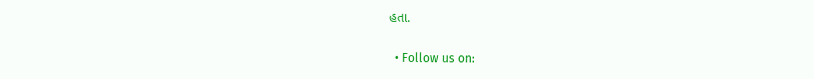હતા.

  • Follow us on: